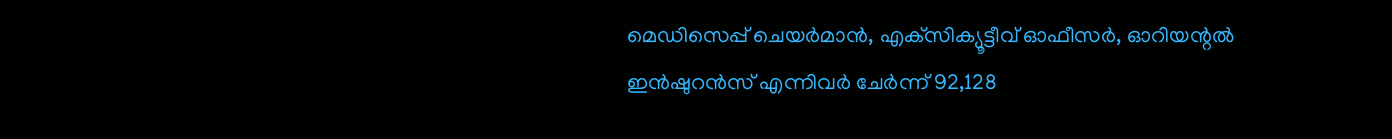മെഡിസെപ്പ് ചെയർമാന്‍, എക്‌സിക്യൂട്ടീവ് ഓഫീസര്‍, ഓറിയന്റൽ ഇൻഷുറൻസ് എന്നിവര്‍ ചേര്‍ന്ന് 92,128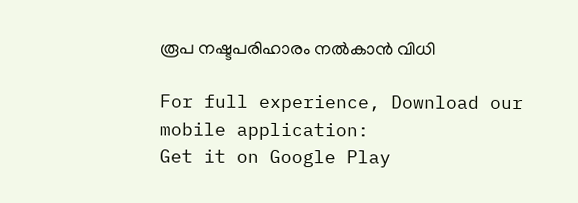രൂപ നഷ്ടപരിഹാരം നല്‍കാന്‍ വിധി

For full experience, Download our mobile application:
Get it on Google Play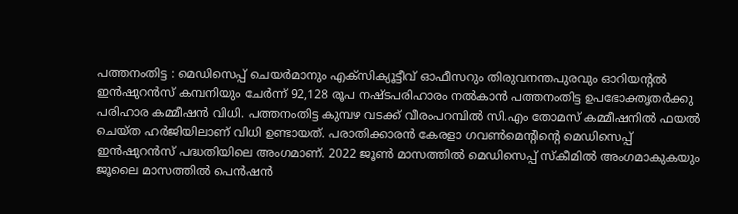പത്തനംതിട്ട : മെഡിസെപ്പ് ചെയർമാനും എക്‌സിക്യൂട്ടീവ് ഓഫീസറും തിരുവനന്തപുരവും ഓറിയന്റൽ ഇൻഷുറൻസ് കമ്പനിയും ചേർന്ന് 92,128 രൂപ നഷ്ടപരിഹാരം നല്‍കാന്‍ പത്തനംതിട്ട ഉപഭോക്തൃതർക്കു പരിഹാര കമ്മീഷൻ വിധി. പത്തനംതിട്ട കുമ്പഴ വടക്ക് വീരംപറമ്പിൽ സി.എം തോമസ് കമ്മീഷനിൽ ഫയൽ ചെയ്ത ഹർജിയിലാണ് വിധി ഉണ്ടായത്. പരാതിക്കാരൻ കേരളാ ഗവൺമെൻ്റിൻ്റെ മെഡിസെപ്പ് ഇൻഷുറൻസ് പദ്ധതിയിലെ അംഗമാണ്. 2022 ജൂൺ മാസത്തിൽ മെഡിസെപ്പ് സ്കീമിൽ അംഗമാകുകയും ജൂലൈ മാസത്തിൽ പെൻഷൻ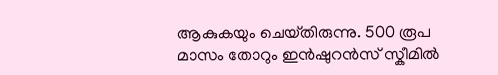ആകുകയും ചെയ്‌തിരുന്നു. 500 രൂപ മാസം തോറും ഇൻഷുറൻസ് സ്കീമില്‍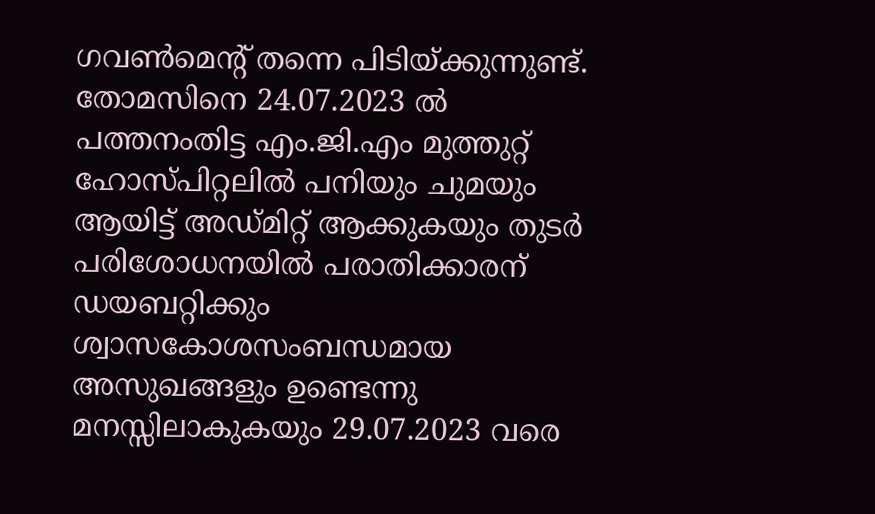ഗവൺമെൻ്റ് തന്നെ പിടിയ്ക്കുന്നുണ്ട്. തോമസിനെ 24.07.2023 ൽ പത്തനംതിട്ട എം.ജി.എം മുത്തുറ്റ് ഹോസ്‌പിറ്റലിൽ പനിയും ചുമയും ആയിട്ട് അഡ്‌മിറ്റ് ആക്കുകയും തുടർ പരിശോധനയിൽ പരാതിക്കാരന് ഡയബറ്റിക്കും ശ്വാസകോശസംബന്ധമായ അസുഖങ്ങളും ഉണ്ടെന്നു മനസ്സിലാകുകയും 29.07.2023 വരെ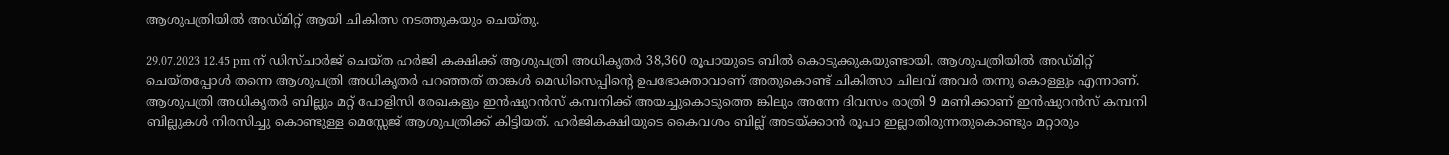ആശുപത്രിയിൽ അഡ്‌മിറ്റ് ആയി ചികിത്സ നടത്തുകയും ചെയ്തു‌.

29.07.2023 12.45 pm ന് ഡിസ്‌ചാർജ് ചെയ്ത ഹർജി കക്ഷിക്ക് ആശുപത്രി അധികൃതർ 38,360 രൂപായുടെ ബിൽ കൊടുക്കുകയുണ്ടായി. ആശുപത്രിയിൽ അഡ്‌മിറ്റ് ചെയ്‌തപ്പോൾ തന്നെ ആശുപത്രി അധികൃതർ പറഞ്ഞത് താങ്കൾ മെഡിസെപ്പിൻ്റെ ഉപഭോക്താവാണ് അതുകൊണ്ട് ചികിത്സാ ചിലവ് അവർ തന്നു കൊള്ളും എന്നാണ്. ആശുപത്രി അധികൃതർ ബില്ലും മറ്റ് പോളിസി രേഖകളും ഇൻഷുറൻസ് കമ്പനിക്ക് അയച്ചുകൊടുത്തെ ങ്കിലും അന്നേ ദിവസം രാത്രി 9 മണിക്കാണ് ഇൻഷുറൻസ് കമ്പനി ബില്ലുകൾ നിരസിച്ചു കൊണ്ടുള്ള മെസ്സേജ് ആശുപത്രിക്ക് കിട്ടിയത്. ഹർജികക്ഷിയുടെ കൈവശം ബില്ല് അടയ്ക്കാൻ രൂപാ ഇല്ലാതിരുന്നതുകൊണ്ടും മറ്റാരും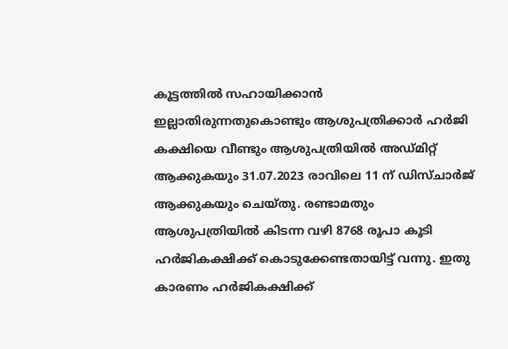കൂട്ടത്തിൽ സഹായിക്കാൻ ഇല്ലാതിരുന്നതുകൊണ്ടും ആശുപത്രിക്കാർ ഹർജി കക്ഷിയെ വീണ്ടും ആശുപത്രിയിൽ അഡ്‌മിറ്റ് ആക്കുകയും 31.07.2023 രാവിലെ 11 ന് ഡിസ്‌ചാർജ് ആക്കുകയും ചെയ്‌തു. രണ്ടാമതും ആശുപത്രിയിൽ കിടന്ന വഴി 8768 രൂപാ കൂടി ഹർജികക്ഷിക്ക് കൊടുക്കേണ്ടതായിട്ട് വന്നു. ഇതു കാരണം ഹർജികക്ഷിക്ക്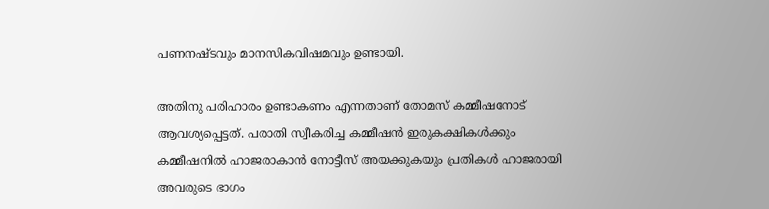പണനഷ്‌ടവും മാനസികവിഷമവും ഉണ്ടായി.

അതിനു പരിഹാരം ഉണ്ടാകണം എന്നതാണ് തോമസ് കമ്മീഷനോട് ആവശ്യപ്പെട്ടത്. പരാതി സ്വീകരിച്ച കമ്മീഷൻ ഇരുകക്ഷികൾക്കും കമ്മീഷനിൽ ഹാജരാകാൻ നോട്ടീസ് അയക്കുകയും പ്രതികൾ ഹാജരായി അവരുടെ ഭാഗം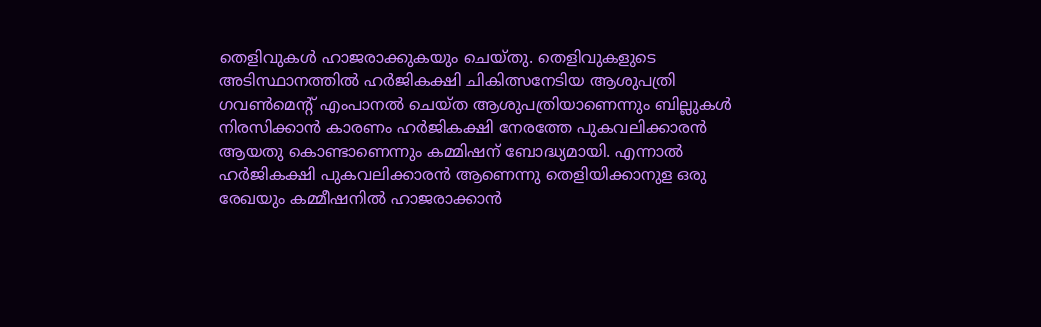തെളിവുകൾ ഹാജരാക്കുകയും ചെയ്‌തു. തെളിവുകളുടെ അടിസ്ഥാനത്തിൽ ഹർജികക്ഷി ചികിത്സനേടിയ ആശുപത്രി ഗവൺമെൻ്റ് എംപാനൽ ചെയ്ത ആശുപത്രിയാണെന്നും ബില്ലുകൾ നിരസിക്കാൻ കാരണം ഹർജികക്ഷി നേരത്തേ പുകവലിക്കാരൻ ആയതു കൊണ്ടാണെന്നും കമ്മിഷന് ബോദ്ധ്യമായി. എന്നാൽ ഹർജികക്ഷി പുകവലിക്കാരൻ ആണെന്നു തെളിയിക്കാനുള ഒരു രേഖയും കമ്മീഷനിൽ ഹാജരാക്കാൻ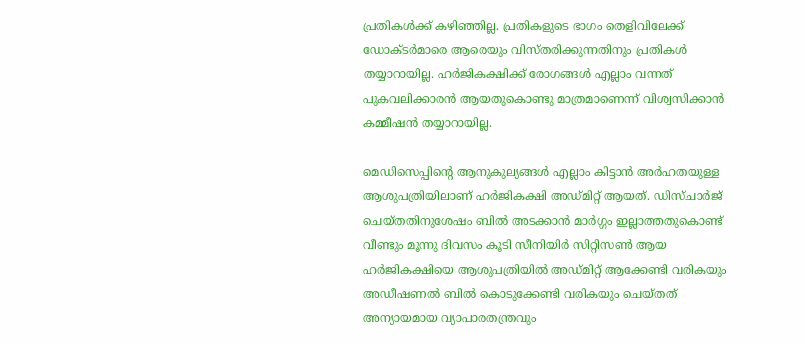പ്രതികൾക്ക് കഴിഞ്ഞില്ല. പ്രതികളുടെ ഭാഗം തെളിവിലേക്ക് ഡോക്‌ടർമാരെ ആരെയും വിസ്തരിക്കുന്നതിനും പ്രതികൾ തയ്യാറായില്ല. ഹർജികക്ഷിക്ക് രോഗങ്ങൾ എല്ലാം വന്നത് പുകവലിക്കാരൻ ആയതുകൊണ്ടു മാത്രമാണെന്ന് വിശ്വസിക്കാൻ കമ്മീഷൻ തയ്യാറായില്ല.

മെഡിസെപ്പിൻ്റെ ആനുകുല്യങ്ങൾ എല്ലാം കിട്ടാൻ അർഹതയുള്ള ആശുപത്രിയിലാണ് ഹർജികക്ഷി അഡ്‌മിറ്റ് ആയത്. ഡിസ്‌ചാർജ് ചെയ്‌തതിനുശേഷം ബിൽ അടക്കാൻ മാർഗ്ഗം ഇല്ലാത്തതുകൊണ്ട് വീണ്ടും മൂന്നു ദിവസം കൂടി സീനിയിർ സിറ്റിസൺ ആയ ഹർജികക്ഷിയെ ആശുപത്രിയിൽ അഡ്‌മിറ്റ് ആക്കേണ്ടി വരികയും അഡീഷണൽ ബിൽ കൊടുക്കേണ്ടി വരികയും ചെയ്തത് അന്യായമായ വ്യാപാരതന്ത്രവും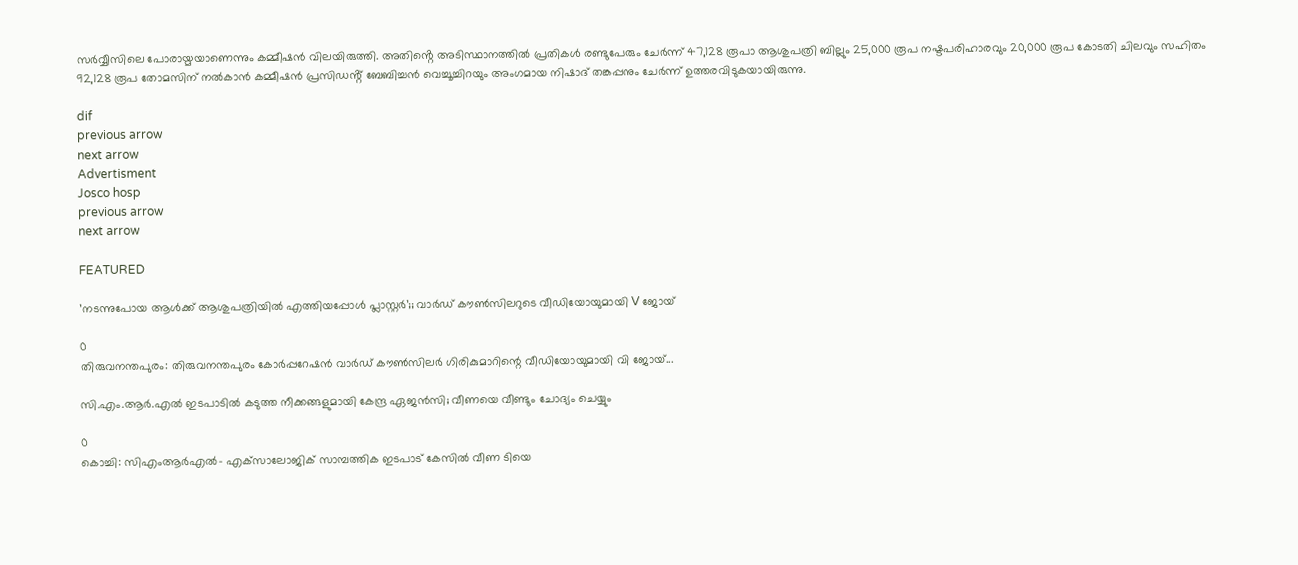സർവ്വീസിലെ പോരായ്മയാണെന്നും കമ്മീഷൻ വിലയിരുത്തി. അതിൻ്റെ അടിസ്ഥാനത്തിൽ പ്രതികൾ രണ്ടുപേരും ചേർന്ന് 47,128 രൂപാ ആശുപത്രി ബില്ലും 25,000 രൂപ നഷ്ടപരിഹാരവും 20,000 രൂപ കോടതി ചിലവും സഹിതം 92,128 രൂപ തോമസിന് നൽകാൻ കമ്മീഷൻ പ്രസിഡൻ്റ് ബേബിച്ചൻ വെച്ചൂച്ചിറയും അംഗമായ നിഷാദ് തങ്കപ്പനും ചേർന്ന് ഉത്തരവിടുകയായിരുന്നു.

dif
previous arrow
next arrow
Advertisment
Josco hosp
previous arrow
next arrow

FEATURED

’നടന്നുപോയ ആൾക്ക് ആശുപത്രിയിൽ എത്തിയപ്പോൾ പ്ലാസ്റ്റർ’;; വാർഡ് കൗൺസിലറുടെ വീഡിയോയുമായി V ജോയ്

0
തിരുവനന്തപുരം: തിരുവനന്തപുരം കോര്‍പ്പറേഷന്‍ വാര്‍ഡ് കൗണ്‍സിലര്‍ ഗിരികുമാറിന്റെ വീഡിയോയുമായി വി ജോയ്...

സി.എം.ആർ.എൽ ഇടപാടിൽ കടുത്ത നീക്കങ്ങളുമായി കേന്ദ്ര ഏജൻസി; വീണയെ വീണ്ടും ചോദ്യം ചെയ്യും

0
കൊച്ചി: സിഎംആര്‍എല്‍- എക്‌സാലോജിക് സാമ്പത്തിക ഇടപാട് കേസില്‍ വീണ ടിയെ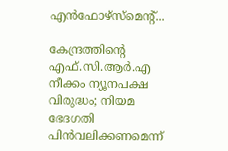എന്‍ഫോഴ്‌സ്‌മെന്റ്...

കേന്ദ്രത്തിന്റെ എഫ്.സി.ആർ.എ നീക്കം ന്യൂനപക്ഷ വിരുദ്ധം; നിയമ ഭേദഗതി പിൻവലിക്കണമെന്ന്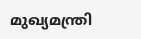മുഖ്യമന്ത്രി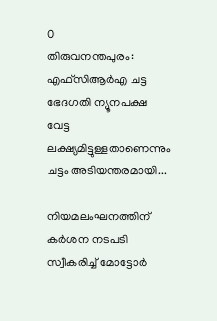0
തിരുവനന്തപുരം: എഫ്‌സിആര്‍എ ചട്ട ഭേദഗതി ന്യൂനപക്ഷ വേട്ട ലക്ഷ്യമിട്ടുള്ളതാണെന്നും ചട്ടം അടിയന്തരമായി...

നിയമലംഘനത്തിന് കര്‍ശന നടപടി സ്വീകരിച്ച് മോട്ടോര്‍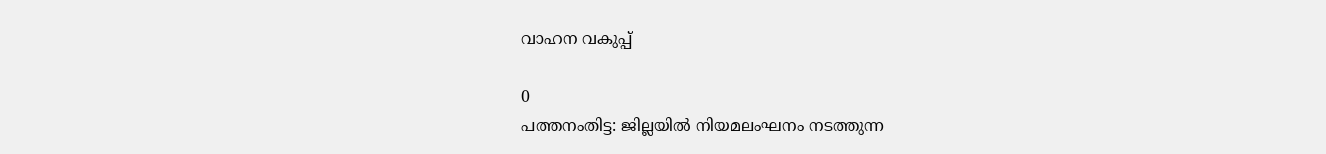വാഹന വകുപ്പ്

0
പത്തനംതിട്ട: ജില്ലയില്‍ നിയമലംഘനം നടത്തുന്ന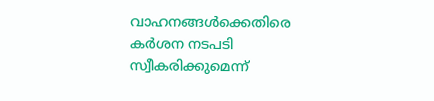വാഹനങ്ങള്‍ക്കെതിരെ കര്‍ശന നടപടി സ്വീകരിക്കുമെന്ന്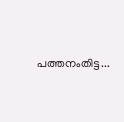പത്തനംതിട്ട...